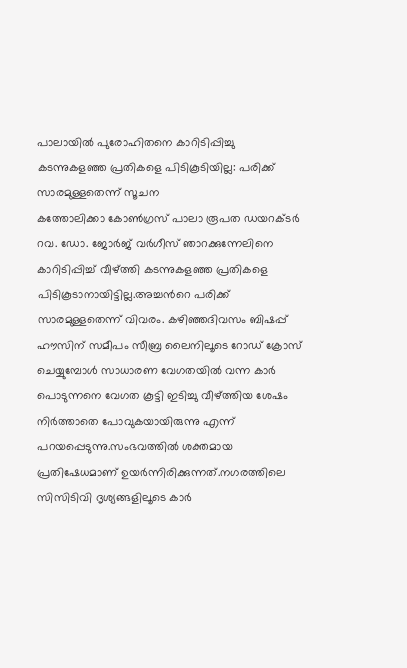പാലായിൽ പുരോഹിതനെ കാറിടിപ്പിച്ചു കടന്നുകളഞ്ഞ പ്രതികളെ പിടികൂടിയില്ല: പരിക്ക് സാരമുള്ളതെന്ന് സൂചന
കത്തോലിക്കാ കോൺഗ്രസ് പാലാ രൂപത ഡയറക്ടർ റവ. ഡോ. ജോർജ് വർഗീസ് ഞാറക്കുന്നേലിനെ കാറിടിപ്പിച്ച് വീഴ്ത്തി കടന്നുകളഞ്ഞ പ്രതികളെ പിടികൂടാനായിട്ടില്ല.അച്ചൻറെ പരിക്ക് സാരമുള്ളതെന്ന് വിവരം. കഴിഞ്ഞദിവസം ബിഷപ്പ് ഹൗസിന് സമീപം സീബ്ര ലൈനിലൂടെ റോഡ് ക്രോസ് ചെയ്യുമ്പോൾ സാധാരണ വേഗതയിൽ വന്ന കാർ പൊടുന്നനെ വേഗത കൂട്ടി ഇടിച്ചു വീഴ്ത്തിയ ശേഷം നിർത്താതെ പോവുകയായിരുന്നു എന്ന് പറയപ്പെടുന്നു.സംഭവത്തിൽ ശക്തമായ പ്രതിഷേധമാണ് ഉയർന്നിരിക്കുന്നത്.നഗരത്തിലെ സിസിടിവി ദൃശ്യങ്ങളിലൂടെ കാർ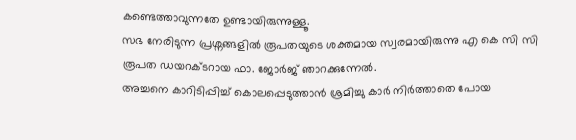കണ്ടെത്താവുന്നതേ ഉണ്ടായിരുന്നുള്ളൂ.
സഭ നേരിടുന്ന പ്രശ്നങ്ങളിൽ രൂപതയുടെ ശക്തമായ സ്വരമായിരുന്നു എ കെ സി സി രൂപത ഡയറക്ടറായ ഫാ. ജോർജ് ഞാറക്കുന്നേൽ.
അച്ചനെ കാറിടിപ്പിച്ച് കൊലപ്പെടുത്താൻ ശ്രമിച്ചു കാർ നിർത്താതെ പോയ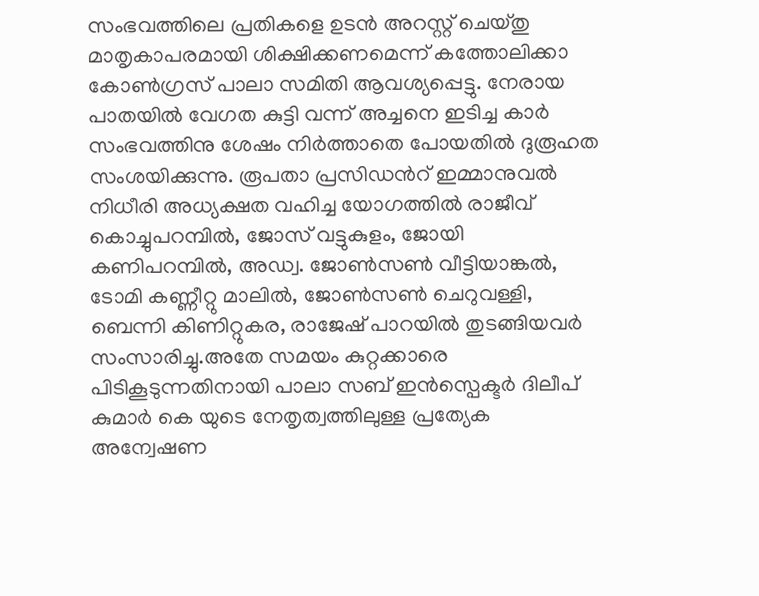സംഭവത്തിലെ പ്രതികളെ ഉടൻ അറസ്റ്റ് ചെയ്തു മാതൃകാപരമായി ശിക്ഷിക്കണമെന്ന് കത്തോലിക്കാ കോൺഗ്രസ് പാലാ സമിതി ആവശ്യപ്പെട്ടു. നേരായ പാതയിൽ വേഗത കുട്ടി വന്ന് അച്ചനെ ഇടിച്ച കാർ സംഭവത്തിനു ശേഷം നിർത്താതെ പോയതിൽ ദുരൂഹത സംശയിക്കുന്നു. രൂപതാ പ്രസിഡൻറ് ഇമ്മാനുവൽ നിധീരി അധ്യക്ഷത വഹിച്ച യോഗത്തിൽ രാജീവ് കൊച്ചുപറമ്പിൽ, ജോസ് വട്ടുകുളം, ജോയി കണിപറമ്പിൽ, അഡ്വ. ജോൺസൺ വീട്ടിയാങ്കൽ, ടോമി കണ്ണീറ്റു മാലിൽ, ജോൺസൺ ചെറുവള്ളി, ബെന്നി കിണിറ്റുകര, രാജേഷ് പാറയിൽ തുടങ്ങിയവർ സംസാരിച്ചു.അതേ സമയം കുറ്റക്കാരെ പിടികൂടുന്നതിനായി പാലാ സബ് ഇൻസ്പെക്ടർ ദിലീപ് കുമാർ കെ യുടെ നേതൃത്വത്തിലുള്ള പ്രത്യേക അന്വേഷണ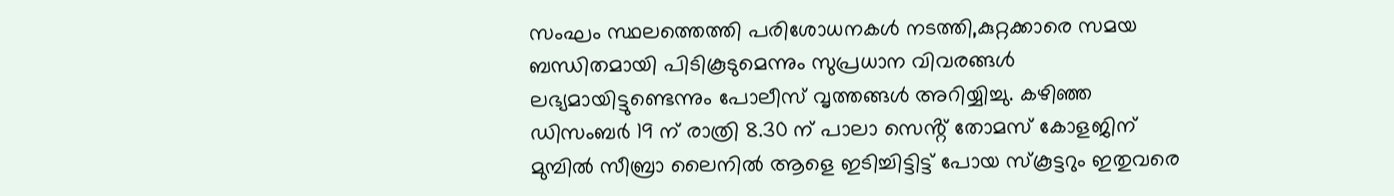സംഘം സ്ഥലത്തെത്തി പരിശോധനകൾ നടത്തി,കുറ്റക്കാരെ സമയ ബന്ധിതമായി പിടികൂടുമെന്നും സുപ്രധാന വിവരങ്ങൾ ലഭ്യമായിട്ടുണ്ടെന്നും പോലീസ് വൃത്തങ്ങൾ അറിയ്യിച്ചു. കഴിഞ്ഞ ഡിസംബർ 19 ന് രാത്രി 8.30 ന് പാലാ സെൻ്റ് തോമസ് കോളജിന് മുമ്പിൽ സീബ്രാ ലൈനിൽ ആളെ ഇടിച്ചിട്ടിട്ട് പോയ സ്കൂട്ടറും ഇതുവരെ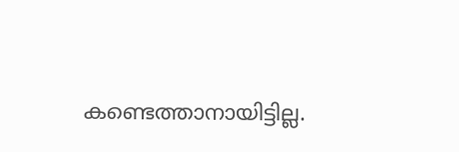കണ്ടെത്താനായിട്ടില്ല.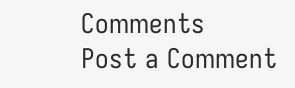Comments
Post a Comment